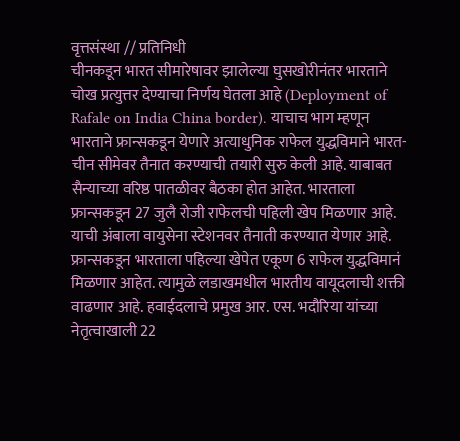वृत्तसंस्था // प्रतिनिधी
चीनकडून भारत सीमारेषावर झालेल्या घुसखोरीनंतर भारताने चोख प्रत्युत्तर देण्याचा निर्णय घेतला आहे (Deployment of Rafale on India China border). याचाच भाग म्हणून भारताने फ्रान्सकडून येणारे अत्याधुनिक राफेल युद्धविमाने भारत-चीन सीमेवर तैनात करण्याची तयारी सुरु केली आहे. याबाबत सैन्याच्या वरिष्ठ पातळीवर बैठका होत आहेत. भारताला फ्रान्सकडून 27 जुलै रोजी राफेलची पहिली खेप मिळणार आहे. याची अंबाला वायुसेना स्टेशनवर तैनाती करण्यात येणार आहे.
फ्रान्सकडून भारताला पहिल्या खेपेत एकूण 6 राफेल युद्धविमानं मिळणार आहेत. त्यामुळे लडाखमधील भारतीय वायूदलाची शक्ती वाढणार आहे. हवाईदलाचे प्रमुख आर. एस. भदौरिया यांच्या नेतृत्वाखाली 22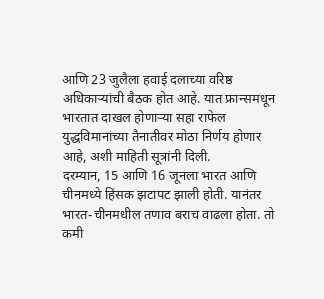आणि 23 जुलैला हवाई दलाच्या वरिष्ठ अधिकाऱ्यांची बैठक होत आहे. यात फ्रान्समधून भारतात दाखल होणाऱ्या सहा राफेल युद्धविमानांच्या तैनातीवर मोठा निर्णय होणार आहे, अशी माहिती सूत्रांनी दिली.
दरम्यान, 15 आणि 16 जूनला भारत आणि चीनमध्ये हिंसक झटापट झाली होती. यानंतर भारत-चीनमधील तणाव बराच वाढला होता. तो कमी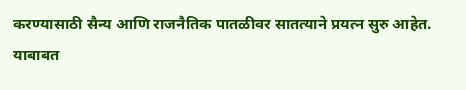करण्यासाठी सैन्य आणि राजनैतिक पातळीवर सातत्याने प्रयत्न सुरु आहेत. याबाबत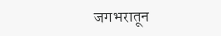जगभरातून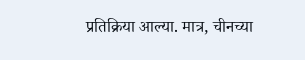प्रतिक्रिया आल्या. मात्र, चीनच्या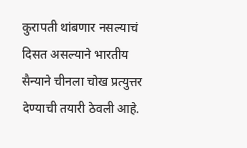कुरापती थांबणार नसल्याचं दिसत असल्याने भारतीय सैन्याने चीनला चोख प्रत्युत्तर देण्याची तयारी ठेवली आहे.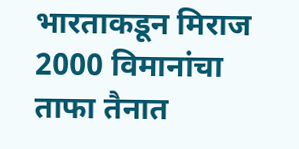भारताकडून मिराज 2000 विमानांचा ताफा तैनात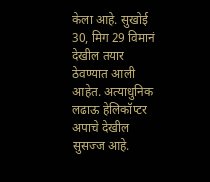केला आहे. सुखोई 30, मिग 29 विमानं देखील तयार ठेवण्यात आली आहेत. अत्याधुनिक लढाऊ हेलिकॉप्टर अपाचे देखील सुसज्ज आहे.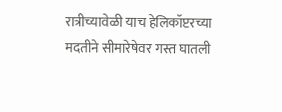रात्रीच्यावेळी याच हेलिकॉप्टरच्या मदतीने सीमारेषेवर गस्त घातली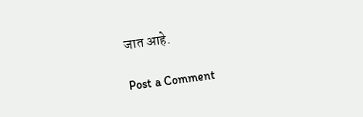जात आहे.

Post a Comment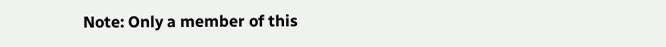Note: Only a member of this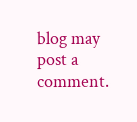blog may post a comment.